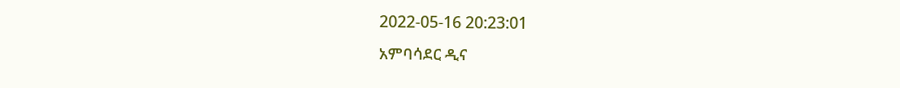2022-05-16 20:23:01
አምባሳደር ዲና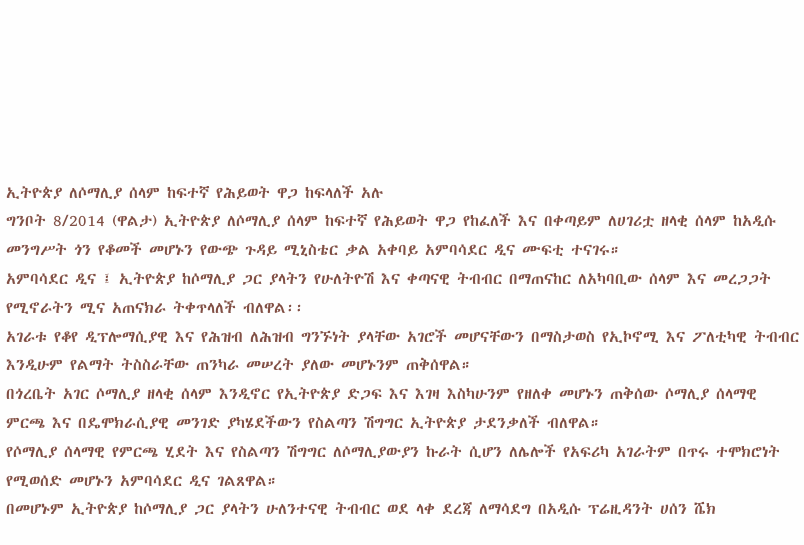ኢትዮጵያ ለሶማሊያ ሰላም ከፍተኛ የሕይወት ዋጋ ከፍላለች አሉ
ግንቦት 8/2014 (ዋልታ) ኢትዮጵያ ለሶማሊያ ሰላም ከፍተኛ የሕይወት ዋጋ የከፈለች እና በቀጣይም ለሀገሪቷ ዘላቂ ሰላም ከአዲሱ መንግሥት ጎን የቆመች መሆኑን የውጭ ጉዳይ ሚኒስቴር ቃል አቀባይ አምባሳደር ዲና ሙፍቲ ተናገሩ።
አምባሳደር ዲና ፤ ኢትዮጵያ ከሶማሊያ ጋር ያላትን የሁለትዮሽ እና ቀጣናዊ ትብብር በማጠናከር ለአካባቢው ሰላም እና መረጋጋት የሚኖራትን ሚና አጠናክራ ትቀጥላለች ብለዋል፡፡
አገራቱ የቆየ ዲፕሎማሲያዊ እና የሕዝብ ለሕዝብ ግንኙነት ያላቸው አገሮች መሆናቸውን በማስታወስ የኢኮኖሚ እና ፖለቲካዊ ትብብር እንዲሁም የልማት ትስስራቸው ጠንካራ መሠረት ያለው መሆኑንም ጠቅሰዋል።
በጎረቤት አገር ሶማሊያ ዘላቂ ሰላም እንዲኖር የኢትዮጵያ ድጋፍ እና እገዛ እስካሁንም የዘለቀ መሆኑን ጠቅሰው ሶማሊያ ሰላማዊ ምርጫ እና በዴሞክራሲያዊ መንገድ ያካሄደችውን የስልጣን ሽግግር ኢትዮጵያ ታደንቃለች ብለዋል።
የሶማሊያ ሰላማዊ የምርጫ ሂደት እና የስልጣን ሽግግር ለሶማሊያውያን ኩራት ሲሆን ለሌሎች የአፍሪካ አገራትም በጥሩ ተሞክሮነት የሚወሰድ መሆኑን አምባሳደር ዲና ገልጸዋል።
በመሆኑም ኢትዮጵያ ከሶማሊያ ጋር ያላትን ሁለንተናዊ ትብብር ወደ ላቀ ደረጃ ለማሳደግ በአዲሱ ፕሬዚዳንት ሀሰን ሼክ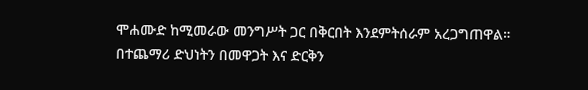ሞሐሙድ ከሚመራው መንግሥት ጋር በቅርበት እንደምትሰራም አረጋግጠዋል።
በተጨማሪ ድህነትን በመዋጋት እና ድርቅን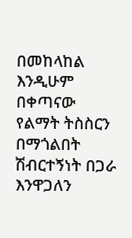በመከላከል እንዲሁም በቀጣናው የልማት ትስስርን በማጎልበት ሽብርተኝነት በጋራ እንዋጋለን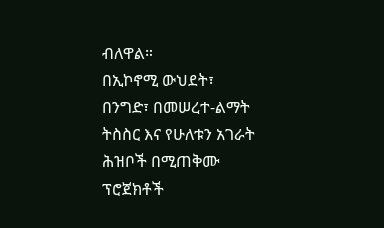ብለዋል።
በኢኮኖሚ ውህደት፣ በንግድ፣ በመሠረተ-ልማት ትስስር እና የሁለቱን አገራት ሕዝቦች በሚጠቅሙ ፕሮጀክቶች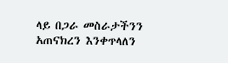ላይ በጋራ መስራታችንን አጠናክረን እንቀጥላለን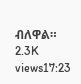ብለዋል።
2.3K views17:23